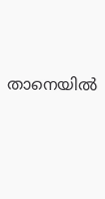താനെയിൽ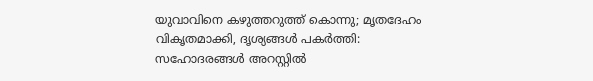യുവാവിനെ കഴുത്തറുത്ത് കൊന്നു; മൃതദേഹം വികൃതമാക്കി, ദൃശ്യങ്ങൾ പകർത്തി: സഹോദരങ്ങൾ അറസ്റ്റിൽ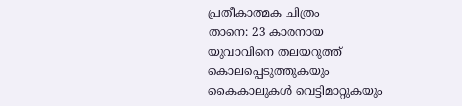പ്രതീകാത്മക ചിത്രം
താനെ: 23 കാരനായ യുവാവിനെ തലയറുത്ത് കൊലപ്പെടുത്തുകയും കൈകാലുകൾ വെട്ടിമാറ്റുകയും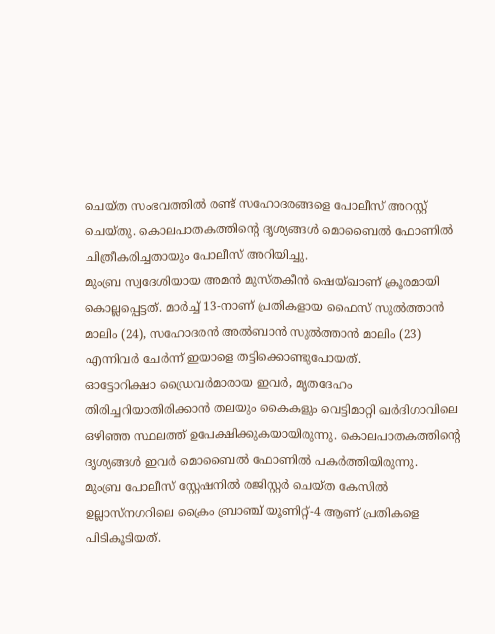ചെയ്ത സംഭവത്തിൽ രണ്ട് സഹോദരങ്ങളെ പോലീസ് അറസ്റ്റ് ചെയ്തു. കൊലപാതകത്തിന്റെ ദൃശ്യങ്ങൾ മൊബൈൽ ഫോണിൽ ചിത്രീകരിച്ചതായും പോലീസ് അറിയിച്ചു.
മുംബ്ര സ്വദേശിയായ അമൻ മുസ്തകീൻ ഷെയ്ഖാണ് ക്രൂരമായി കൊല്ലപ്പെട്ടത്. മാർച്ച് 13-നാണ് പ്രതികളായ ഫൈസ് സുൽത്താൻ മാലിം (24), സഹോദരൻ അൽബാൻ സുൽത്താൻ മാലിം (23) എന്നിവർ ചേർന്ന് ഇയാളെ തട്ടിക്കൊണ്ടുപോയത്.
ഓട്ടോറിക്ഷാ ഡ്രൈവർമാരായ ഇവർ, മൃതദേഹം തിരിച്ചറിയാതിരിക്കാൻ തലയും കൈകളും വെട്ടിമാറ്റി ഖർദിഗാവിലെ ഒഴിഞ്ഞ സ്ഥലത്ത് ഉപേക്ഷിക്കുകയായിരുന്നു. കൊലപാതകത്തിന്റെ ദൃശ്യങ്ങൾ ഇവർ മൊബൈൽ ഫോണിൽ പകർത്തിയിരുന്നു.
മുംബ്ര പോലീസ് സ്റ്റേഷനിൽ രജിസ്റ്റർ ചെയ്ത കേസിൽ ഉല്ലാസ്നഗറിലെ ക്രൈം ബ്രാഞ്ച് യൂണിറ്റ്-4 ആണ് പ്രതികളെ പിടികൂടിയത്.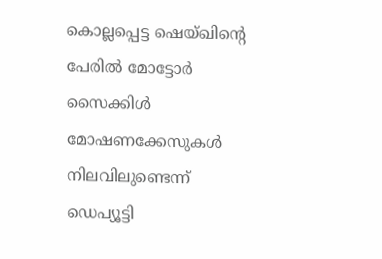കൊല്ലപ്പെട്ട ഷെയ്ഖിന്റെ പേരിൽ മോട്ടോർ സൈക്കിൾ മോഷണക്കേസുകൾ നിലവിലുണ്ടെന്ന് ഡെപ്യൂട്ടി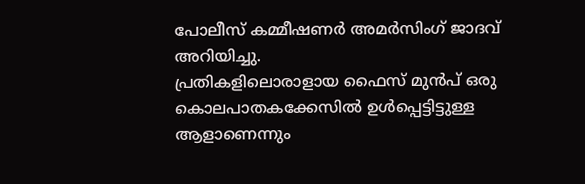പോലീസ് കമ്മീഷണർ അമർസിംഗ് ജാദവ് അറിയിച്ചു.
പ്രതികളിലൊരാളായ ഫൈസ് മുൻപ് ഒരു കൊലപാതകക്കേസിൽ ഉൾപ്പെട്ടിട്ടുള്ള ആളാണെന്നും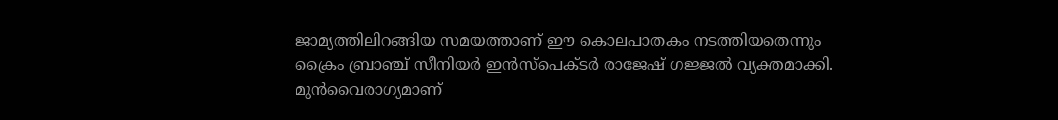ജാമ്യത്തിലിറങ്ങിയ സമയത്താണ് ഈ കൊലപാതകം നടത്തിയതെന്നും ക്രൈം ബ്രാഞ്ച് സീനിയർ ഇൻസ്പെക്ടർ രാജേഷ് ഗജ്ജൽ വ്യക്തമാക്കി. മുൻവൈരാഗ്യമാണ്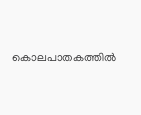കൊലപാതകത്തിൽ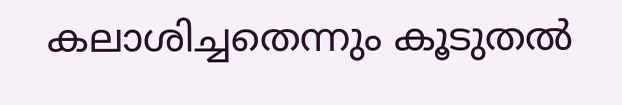കലാശിച്ചതെന്നും കൂടുതൽ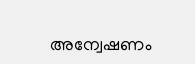അന്വേഷണം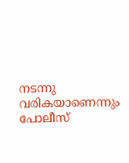നടന്നു വരികയാണെന്നും പോലീസ്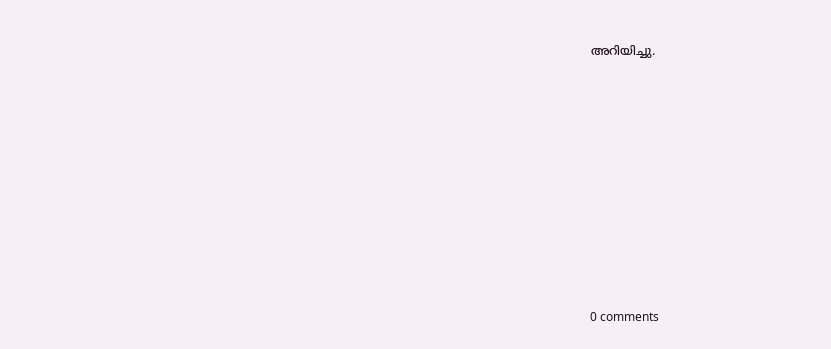അറിയിച്ചു.











0 comments